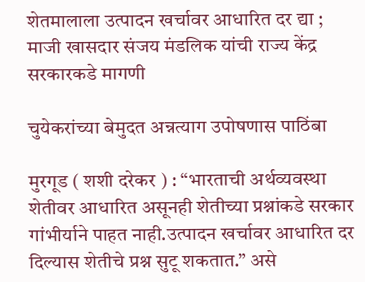शेतमालाला उत्पादन खर्चावर आधारित दर द्या ; माजी खासदार संजय मंडलिक यांची राज्य केंद्र सरकारकडे मागणी

चुयेकरांच्या बेमुदत अन्नत्याग उपोषणास पाठिंबा

मुरगूड ( शशी दरेकर ) : “भारताची अर्थव्यवस्था शेतीवर आधारित असूनही शेतीच्या प्रश्नांकडे सरकार गांभीर्याने पाहत नाही.उत्पादन खर्चावर आधारित दर दिल्यास शेतीचे प्रश्न सुटू शकतात.” असे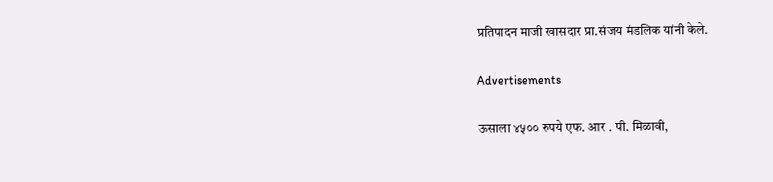प्रतिपादन माजी खासदार प्रा.संजय मंडलिक यांनी केले.

Advertisements

ऊसाला ४५०० रुपये एफ. आर . पी. मिळावी,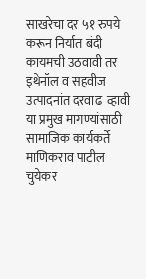साखरेचा दर ५१ रुपये करून निर्यात बंदी कायमची उठवावी तर इथेनॉल व सहवीज उत्पादनांत दरवाढ  व्हावी या प्रमुख मागण्यांसाठी सामाजिक कार्यकर्ते माणिकराव पाटील चुयेकर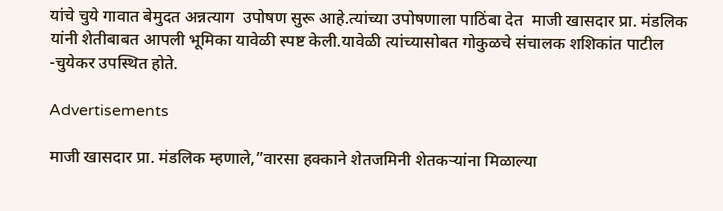यांचे चुये गावात बेमुदत अन्नत्याग  उपोषण सुरू आहे.त्यांच्या उपोषणाला पाठिंबा देत  माजी खासदार प्रा. मंडलिक यांनी शेतीबाबत आपली भूमिका यावेळी स्पष्ट केली.यावेळी त्यांच्यासोबत गोकुळचे संचालक शशिकांत पाटील -चुयेकर उपस्थित होते.

Advertisements

माजी खासदार प्रा. मंडलिक म्हणाले,”वारसा हक्काने शेतजमिनी शेतकऱ्यांना मिळाल्या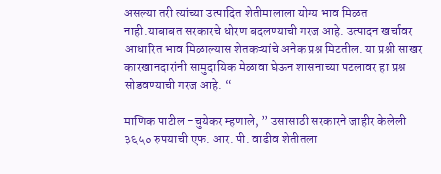असल्या तरी त्यांच्या उत्पादित शेतीमालाला योग्य भाव मिळत नाही.याबाबत सरकारचे धोरण बदलण्याची गरज आहे. उत्पादन खर्चावर आधारित भाव मिळाल्यास शेतकऱ्यांचे अनेक प्रश्न मिटतील. या प्रश्नी साखर कारखानदारांनी सामुदायिक मेळावा घेऊन शासनाच्या पटलावर हा प्रश्न सोडवण्याची गरज आहे. “

माणिक पाटील -चुयेकर म्हणाले, ” उसासाठी सरकारने जाहीर केलेली ३६५० रुपयाची एफ. आर. पी. वाढीव शेतीतला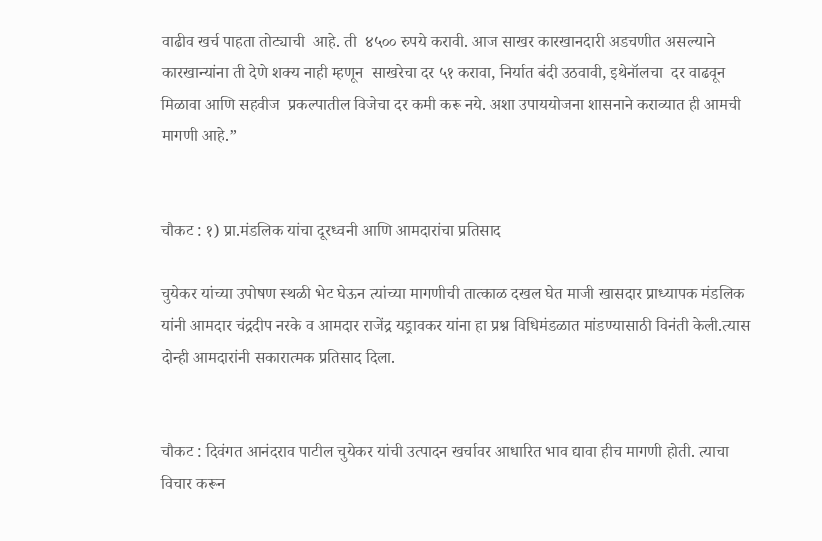वाढीव खर्च पाहता तोट्याची  आहे. ती  ४५०० रुपये करावी. आज साखर कारखानदारी अडचणीत असल्याने कारखान्यांना ती देणे शक्य नाही म्हणून  साखरेचा दर ५१ करावा, निर्यात बंदी उठवावी, इथेनॉलचा  दर वाढवून मिळावा आणि सहवीज  प्रकल्पातील विजेचा दर कमी करू नये. अशा उपाययोजना शासनाने कराव्यात ही आमची मागणी आहे.”


चौकट : १) प्रा.मंडलिक यांचा दूरध्वनी आणि आमदारांचा प्रतिसाद

चुयेकर यांच्या उपोषण स्थळी भेट घेऊन त्यांच्या मागणीची तात्काळ दखल घेत माजी खासदार प्राध्यापक मंडलिक यांनी आमदार चंद्रदीप नरके व आमदार राजेंद्र यड्रावकर यांना हा प्रश्न विधिमंडळात मांडण्यासाठी विनंती केली.त्यास दोन्ही आमदारांनी सकारात्मक प्रतिसाद दिला.


चौकट : दिवंगत आनंदराव पाटील चुयेकर यांची उत्पादन खर्चावर आधारित भाव द्यावा हीच मागणी होती. त्याचा विचार करून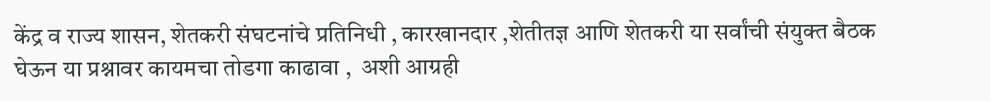केंद्र व राज्य शासन, शेतकरी संघटनांचे प्रतिनिधी , कारखानदार ,शेतीतज्ञ आणि शेतकरी या सर्वांची संयुक्त बैठक घेऊन या प्रश्नावर कायमचा तोडगा काढावा ,  अशी आग्रही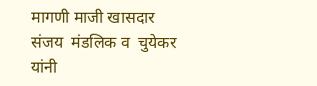मागणी माजी खासदार संजय  मंडलिक व  चुयेकर यांनी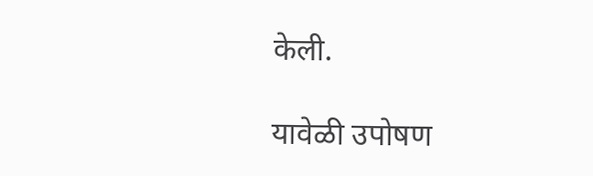केली.

यावेळी उपोषण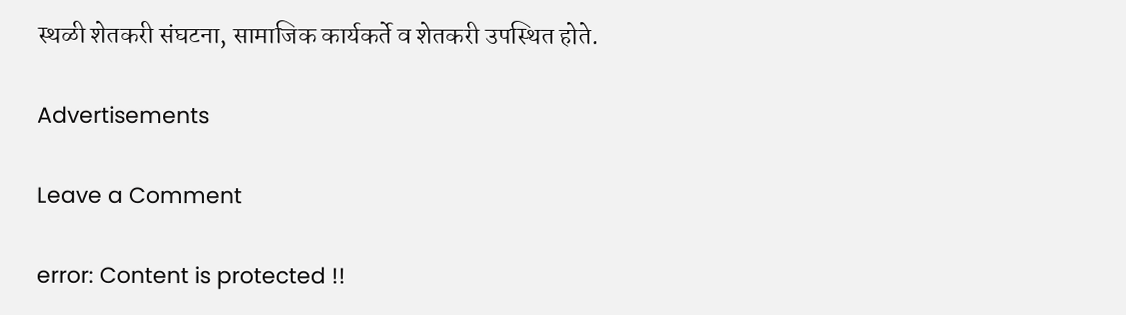स्थळी शेतकरी संघटना, सामाजिक कार्यकर्ते व शेतकरी उपस्थित होते.

Advertisements

Leave a Comment

error: Content is protected !!